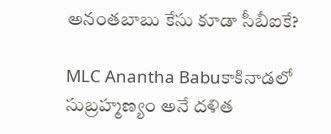అనంతబాబు కేసు కూడా సీబీఐకే?

MLC Anantha Babuకాకినాడలో సుబ్రహ్మణ్యం అనే దళిత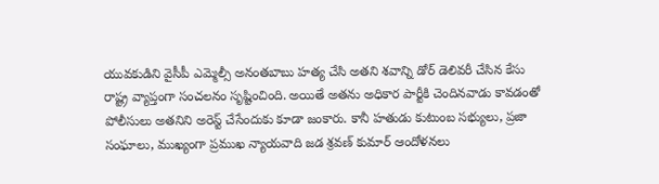యువకుడిని వైసీపీ ఎమ్మెల్సీ అనంతబాబు హత్య చేసి అతని శవాన్ని డోర్ డెలివరీ చేసిన కేసు రాష్ట్ర వ్యాప్తంగా సంచలనం సృష్టించింది. అయితే అతను అధికార పార్టీకి చెందినవాడు కావడంతో పోలీసులు అతనిని అరెస్ట్‌ చేసేందుకు కూడా జంకారు. కానీ హతుడు కుటుంబ సభ్యులు, ప్రజా సంఘాలు, ముఖ్యంగా ప్రముఖ న్యాయవాది జడ శ్రవణ్ కుమార్‌ ఆందోళనలు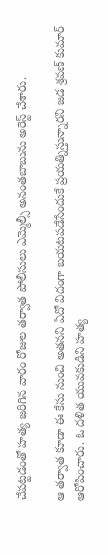చేపట్టడంతో హత్య జరిగిన వారం రోజుల తర్వాత పోలీసులు ఎమ్మెల్సీ అనంతబాబును అరెస్ట్‌ చేశారు.

ఆ తర్వాత కూడా ఈ కేసు నుంచి అతనని ఏదో విదంగా బయటపడేసేందుకే ప్రయత్నిస్తున్నారని జడ శ్రవణ్ కుమార్‌ ఆరోపించారు. ఓ దళిత యువకుడిని హత్య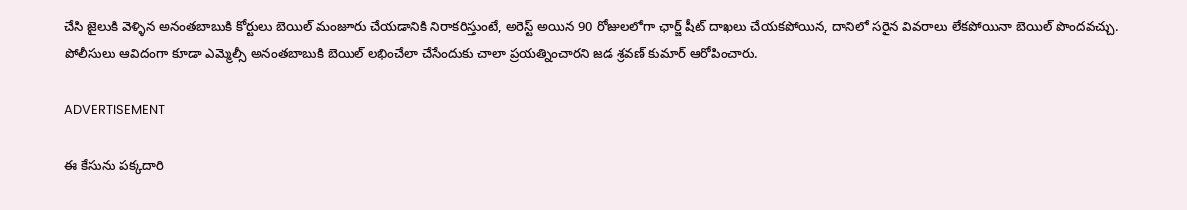చేసి జైలుకి వెళ్ళిన అనంతబాబుకి కోర్టులు బెయిల్‌ మంజూరు చేయడానికి నిరాకరిస్తుంటే, అరెస్ట్‌ అయిన 90 రోజులలోగా ఛార్జ్ షీట్‌ దాఖలు చేయకపోయిన, దానిలో సరైన వివరాలు లేకపోయినా బెయిల్‌ పొందవచ్చు. పోలీసులు ఆవిదంగా కూడా ఎమ్మెల్సీ అనంతబాబుకి బెయిల్‌ లభించేలా చేసేందుకు చాలా ప్రయత్నించారని జడ శ్రవణ్ కుమార్‌ ఆరోపించారు.

ADVERTISEMENT

ఈ కేసును పక్కదారి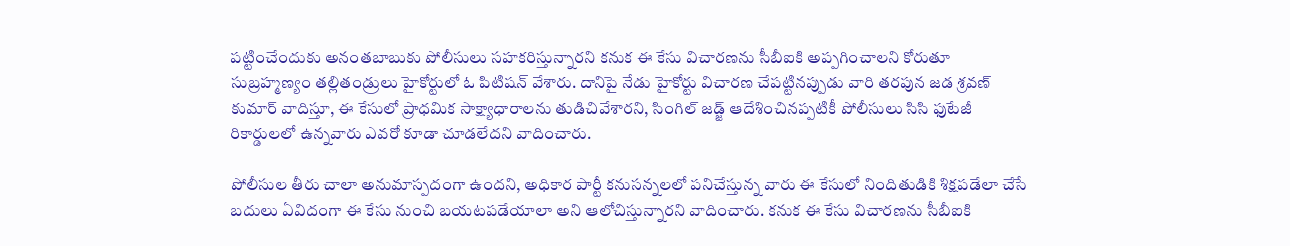పట్టించేందుకు అనంతబాబుకు పోలీసులు సహకరిస్తున్నారని కనుక ఈ కేసు విచారణను సీబీఐకి అప్పగించాలని కోరుతూ సుబ్రహ్మణ్యం తల్లితండ్రులు హైకోర్టులో ఓ పిటిషన్‌ వేశారు. దానిపై నేడు హైకోర్టు విచారణ చేపట్టినప్పుడు వారి తరపున జడ శ్రవణ్ కుమార్‌ వాదిస్తూ, ఈ కేసులో ప్రాధమిక సాక్ష్యాధారాలను తుడిచివేశారని, సింగిల్ జడ్జ్ ఆదేశించినప్పటికీ పోలీసులు సిసి ఫుటేజీ రికార్డులలో ఉన్నవారు ఎవరో కూడా చూడలేదని వాదించారు.

పోలీసుల తీరు చాలా అనుమాస్పదంగా ఉందని, అధికార పార్టీ కనుసన్నలలో పనిచేస్తున్న వారు ఈ కేసులో నిందితుడికి శిక్షపడేలా చేసే బదులు ఏవిదంగా ఈ కేసు నుంచి బయటపడేయాలా అని ఆలోచిస్తున్నారని వాదించారు. కనుక ఈ కేసు విచారణను సీబీఐకి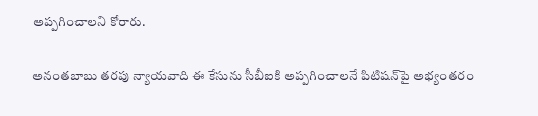అప్పగించాలని కోరారు.

అనంతబాబు తరపు న్యాయవాది ఈ కేసును సీబీఐకి అప్పగించాలనే పిటిషన్‌పై అభ్యంతరం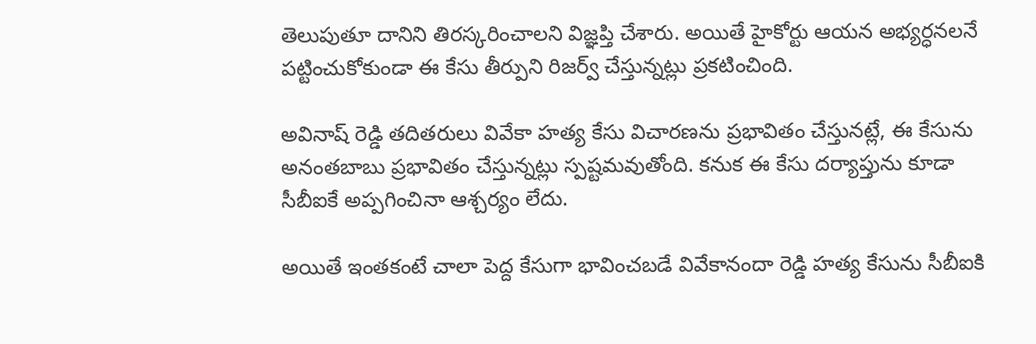తెలుపుతూ దానిని తిరస్కరించాలని విజ్ఞప్తి చేశారు. అయితే హైకోర్టు ఆయన అభ్యర్ధనలనే పట్టించుకోకుండా ఈ కేసు తీర్పుని రిజర్వ్ చేస్తున్నట్లు ప్రకటించింది.

అవినాష్ రెడ్డి తదితరులు వివేకా హత్య కేసు విచారణను ప్రభావితం చేస్తునట్లే, ఈ కేసును అనంతబాబు ప్రభావితం చేస్తున్నట్లు స్పష్టమవుతోంది. కనుక ఈ కేసు దర్యాప్తును కూడా సీబీఐకే అప్పగించినా ఆశ్చర్యం లేదు.

అయితే ఇంతకంటే చాలా పెద్ద కేసుగా భావించబడే వివేకానందా రెడ్డి హత్య కేసును సీబీఐకి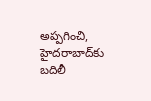అప్పగించి, హైదరాబాద్‌కు బదిలీ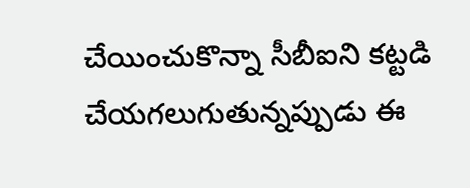చేయించుకొన్నా సీబీఐని కట్టడి చేయగలుగుతున్నప్పుడు ఈ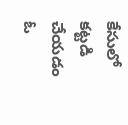కేసులో కట్టడి చేయడం ఓ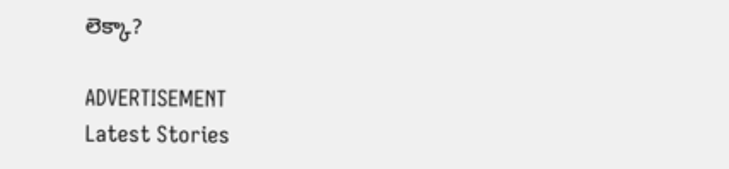లెక్కా?

ADVERTISEMENT
Latest Stories